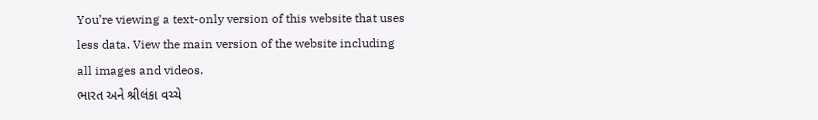You’re viewing a text-only version of this website that uses less data. View the main version of the website including all images and videos.
ભારત અને શ્રીલંકા વચ્ચે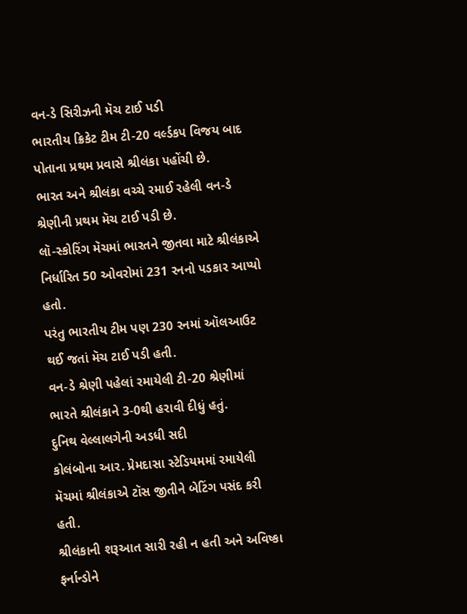વન-ડે સિરીઝની મૅચ ટાઈ પડી
ભારતીય ક્રિકેટ ટીમ ટી-20 વર્લ્ડકપ વિજય બાદ પોતાના પ્રથમ પ્રવાસે શ્રીલંકા પહોંચી છે.
ભારત અને શ્રીલંકા વચ્ચે રમાઈ રહેલી વન-ડે શ્રેણીની પ્રથમ મૅચ ટાઈ પડી છે.
લૉ-સ્કોરિંગ મૅચમાં ભારતને જીતવા માટે શ્રીલંકાએ નિર્ધારિત 50 ઓવરોમાં 231 રનનો પડકાર આપ્યો હતો.
પરંતુ ભારતીય ટીમ પણ 230 રનમાં ઑલઆઉટ થઈ જતાં મૅચ ટાઈ પડી હતી.
વન-ડે શ્રેણી પહેલાં રમાયેલી ટી-20 શ્રેણીમાં ભારતે શ્રીલંકાને 3-0થી હરાવી દીધું હતું.
દુનિથ વેલ્લાલગેની અડધી સદી
કોલંબોના આર. પ્રેમદાસા સ્ટેડિયમમાં રમાયેલી મૅચમાં શ્રીલંકાએ ટૉસ જીતીને બેટિંગ પસંદ કરી હતી.
શ્રીલંકાની શરૂઆત સારી રહી ન હતી અને અવિષ્કા ફર્નાન્ડોને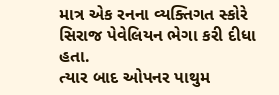માત્ર એક રનના વ્યક્તિગત સ્કોરે સિરાજ પેવેલિયન ભેગા કરી દીધા હતા.
ત્યાર બાદ ઓપનર પાથુમ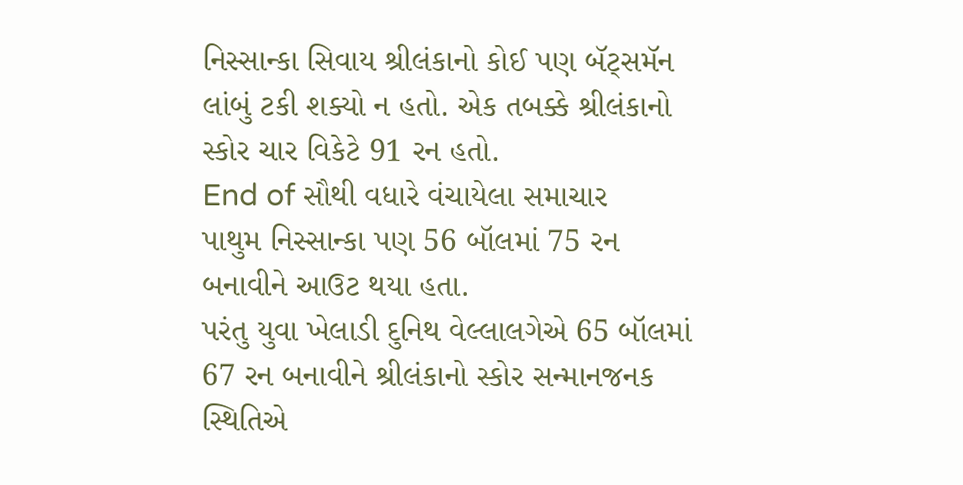નિસ્સાન્કા સિવાય શ્રીલંકાનો કોઈ પણ બૅટ્સમૅન લાંબું ટકી શક્યો ન હતો. એક તબક્કે શ્રીલંકાનો સ્કોર ચાર વિકેટે 91 રન હતો.
End of સૌથી વધારે વંચાયેલા સમાચાર
પાથુમ નિસ્સાન્કા પણ 56 બૉલમાં 75 રન બનાવીને આઉટ થયા હતા.
પરંતુ યુવા ખેલાડી દુનિથ વેલ્લાલગેએ 65 બૉલમાં 67 રન બનાવીને શ્રીલંકાનો સ્કોર સન્માનજનક સ્થિતિએ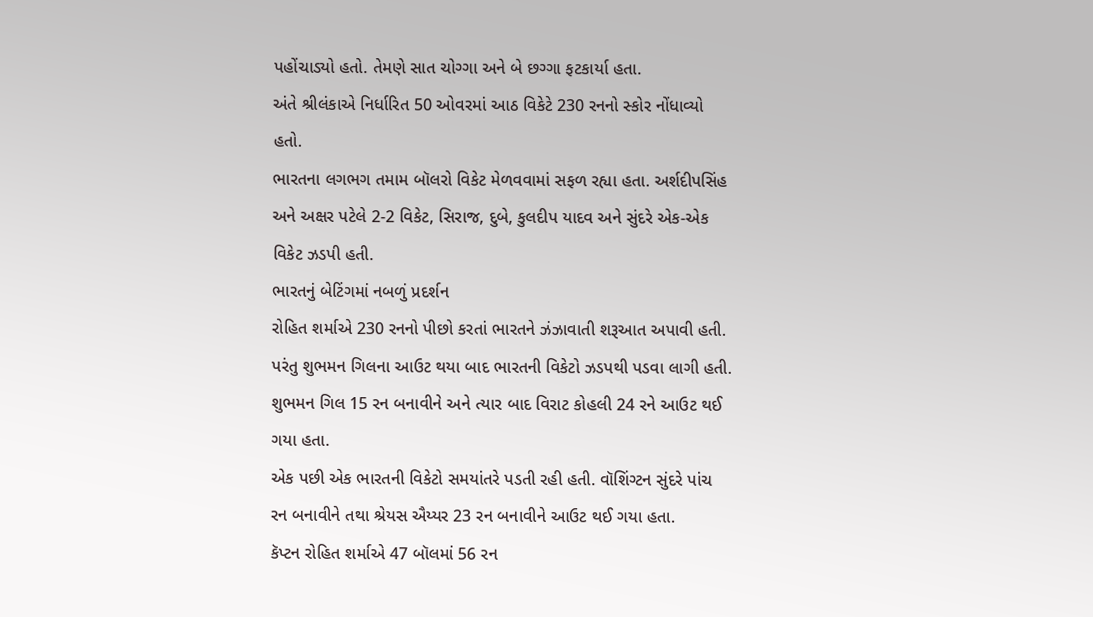પહોંચાડ્યો હતો. તેમણે સાત ચોગ્ગા અને બે છગ્ગા ફટકાર્યા હતા.
અંતે શ્રીલંકાએ નિર્ધારિત 50 ઓવરમાં આઠ વિકેટે 230 રનનો સ્કોર નોંધાવ્યો હતો.
ભારતના લગભગ તમામ બૉલરો વિકેટ મેળવવામાં સફળ રહ્યા હતા. અર્શદીપસિંહ અને અક્ષર પટેલે 2-2 વિકેટ, સિરાજ, દુબે, કુલદીપ યાદવ અને સુંદરે એક-એક વિકેટ ઝડપી હતી.
ભારતનું બેટિંગમાં નબળું પ્રદર્શન
રોહિત શર્માએ 230 રનનો પીછો કરતાં ભારતને ઝંઝાવાતી શરૂઆત અપાવી હતી. પરંતુ શુભમન ગિલના આઉટ થયા બાદ ભારતની વિકેટો ઝડપથી પડવા લાગી હતી.
શુભમન ગિલ 15 રન બનાવીને અને ત્યાર બાદ વિરાટ કોહલી 24 રને આઉટ થઈ ગયા હતા.
એક પછી એક ભારતની વિકેટો સમયાંતરે પડતી રહી હતી. વૉશિંગ્ટન સુંદરે પાંચ રન બનાવીને તથા શ્રેયસ ઐય્યર 23 રન બનાવીને આઉટ થઈ ગયા હતા.
કૅપ્ટન રોહિત શર્માએ 47 બૉલમાં 56 રન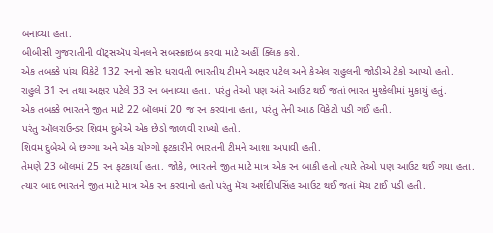બનાવ્યા હતા.
બીબીસી ગુજરાતીની વૉટ્સઍપ ચેનલને સબસ્ક્રાઇબ કરવા માટે અહીં ક્લિક કરો.
એક તબક્કે પાંચ વિકેટે 132 રનનો સ્કોર ધરાવતી ભારતીય ટીમને અક્ષર પટેલ અને કેએલ રાહુલની જોડીએ ટેકો આપ્યો હતો.
રાહુલે 31 રન તથા અક્ષર પટેલે 33 રન બનાવ્યા હતા. પરંતુ તેઓ પણ અંતે આઉટ થઈ જતાં ભારત મુશ્કેલીમાં મુકાયું હતું.
એક તબક્કે ભારતને જીત માટે 22 બૉલમાં 20 જ રન કરવાના હતા, પરંતુ તેની આઠ વિકેટો પડી ગઈ હતી.
પરંતુ ઑલરાઉન્ડર શિવમ દુબેએ એક છેડો જાળવી રાખ્યો હતો.
શિવમ દુબેએ બે છગ્ગા અને એક ચોગ્ગો ફટકારીને ભારતની ટીમને આશા અપાવી હતી.
તેમણે 23 બૉલમાં 25 રન ફટકાર્યા હતા. જોકે, ભારતને જીત માટે માત્ર એક રન બાકી હતો ત્યારે તેઓ પણ આઉટ થઈ ગયા હતા.
ત્યાર બાદ ભારતને જીત માટે માત્ર એક રન કરવાનો હતો પરંતુ મૅચ અર્શદીપસિંહ આઉટ થઈ જતાં મૅચ ટાઈ પડી હતી.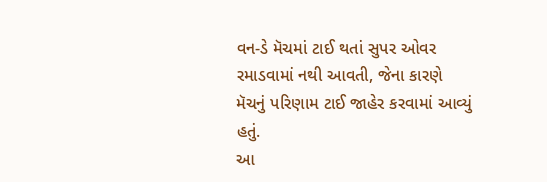વન-ડે મૅચમાં ટાઈ થતાં સુપર ઓવર રમાડવામાં નથી આવતી, જેના કારણે મૅચનું પરિણામ ટાઈ જાહેર કરવામાં આવ્યું હતું.
આ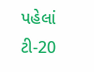પહેલાં ટી-20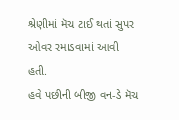શ્રેણીમાં મૅચ ટાઈ થતાં સુપર ઓવર રમાડવામાં આવી હતી.
હવે પછીની બીજી વન-ડે મૅચ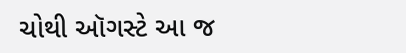ચોથી ઑગસ્ટે આ જ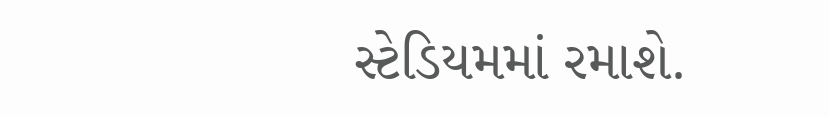સ્ટેડિયમમાં રમાશે.